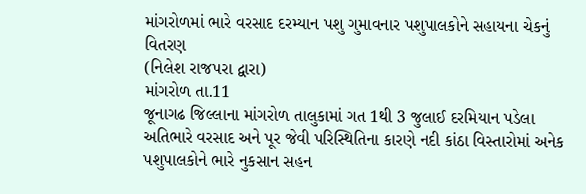માંગરોળમાં ભારે વરસાદ દરમ્યાન પશુ ગુમાવનાર પશુપાલકોને સહાયના ચેકનું વિતરણ
(નિલેશ રાજપરા દ્વારા)
માંગરોળ તા.11
જૂનાગઢ જિલ્લાના માંગરોળ તાલુકામાં ગત 1થી 3 જુલાઈ દરમિયાન પડેલા અતિભારે વરસાદ અને પૂર જેવી પરિસ્થિતિના કારણે નદી કાંઠા વિસ્તારોમાં અનેક પશુપાલકોને ભારે નુકસાન સહન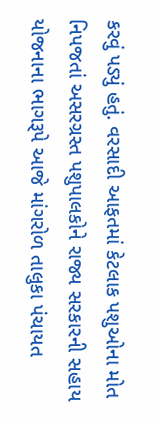કરવું પડ્યું હતું. વરસાદી આફતમાં કેટલાક પશુઓના મોત નિપજતાં અસરગ્રસ્ત પશુપાલકોને રાજ્ય સરકારની સહાય યોજનાના ભાગરૂપે આજે માંગરોળ તાલુકા પંચાયત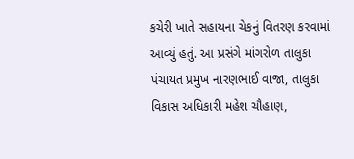કચેરી ખાતે સહાયના ચેકનું વિતરણ કરવામાં આવ્યું હતું. આ પ્રસંગે માંગરોળ તાલુકા પંચાયત પ્રમુખ નારણભાઈ વાજા, તાલુકા વિકાસ અધિકારી મહેશ ચૌહાણ,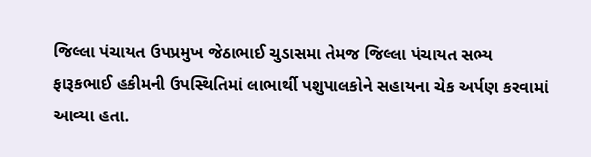જિલ્લા પંચાયત ઉપપ્રમુખ જેઠાભાઈ ચુડાસમા તેમજ જિલ્લા પંચાયત સભ્ય ફારૂકભાઈ હકીમની ઉપસ્થિતિમાં લાભાર્થી પશુપાલકોને સહાયના ચેક અર્પણ કરવામાં આવ્યા હતા.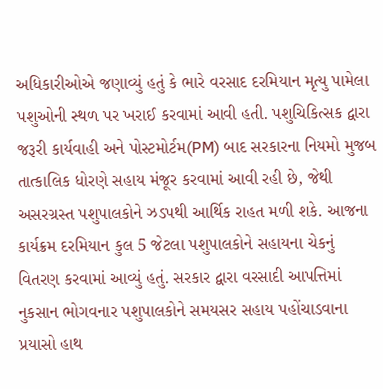અધિકારીઓએ જણાવ્યું હતું કે ભારે વરસાદ દરમિયાન મૃત્યુ પામેલા પશુઓની સ્થળ પર ખરાઈ કરવામાં આવી હતી. પશુચિકિત્સક દ્વારા જરૂરી કાર્યવાહી અને પોસ્ટમોર્ટમ(PM) બાદ સરકારના નિયમો મુજબ તાત્કાલિક ધોરણે સહાય મંજૂર કરવામાં આવી રહી છે, જેથી અસરગ્રસ્ત પશુપાલકોને ઝડપથી આર્થિક રાહત મળી શકે. આજના કાર્યક્રમ દરમિયાન કુલ 5 જેટલા પશુપાલકોને સહાયના ચેકનું વિતરણ કરવામાં આવ્યું હતું. સરકાર દ્વારા વરસાદી આપત્તિમાં નુકસાન ભોગવનાર પશુપાલકોને સમયસર સહાય પહોંચાડવાના પ્રયાસો હાથ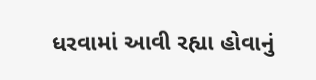ધરવામાં આવી રહ્યા હોવાનું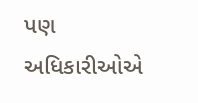પણ અધિકારીઓએ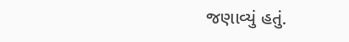જણાવ્યું હતું.